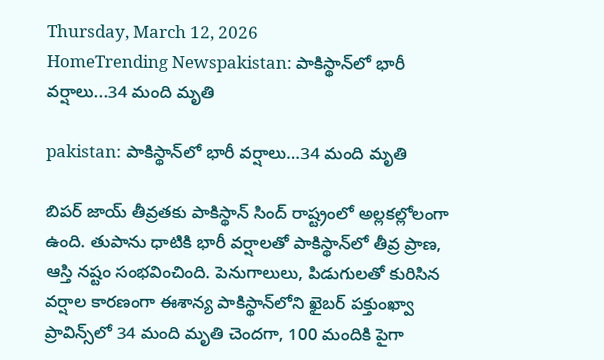Thursday, March 12, 2026
HomeTrending Newspakistan: పాకిస్థాన్‌లో భారీ వర్షాలు...34 మంది మృతి

pakistan: పాకిస్థాన్‌లో భారీ వర్షాలు…34 మంది మృతి

బిపర్ జాయ్ తీవ్రతకు పాకిస్థాన్ సింద్ రాష్ట్రంలో అల్లకల్లోలంగా ఉంది. తుపాను ధాటికి భారీ వర్షాలతో పాకిస్థాన్‌లో తీవ్ర ప్రాణ, ఆస్తి నష్టం సంభవించింది. పెనుగాలులు, పిడుగులతో కురిసిన వర్షాల కారణంగా ఈశాన్య పాకిస్థాన్‌లోని ఖైబర్‌ పక్తుంఖ్వా ప్రావిన్స్‌లో 34 మంది మృతి చెందగా, 100 మందికి పైగా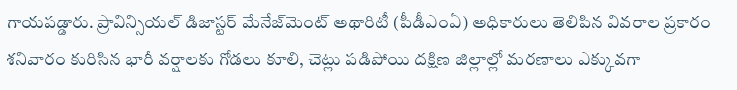గాయపడ్డారు. ప్రావిన్సియల్‌ డిజాస్టర్‌ మేనేజ్‌మెంట్‌ అథారిటీ (పీడీఎంఏ) అధికారులు తెలిపిన వివరాల ప్రకారం శనివారం కురిసిన భారీ వర్షాలకు గోడలు కూలి, చెట్లు పడిపోయి దక్షిణ జిల్లాల్లో మరణాలు ఎక్కువగా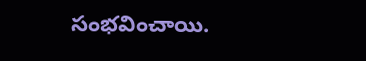సంభవించాయి.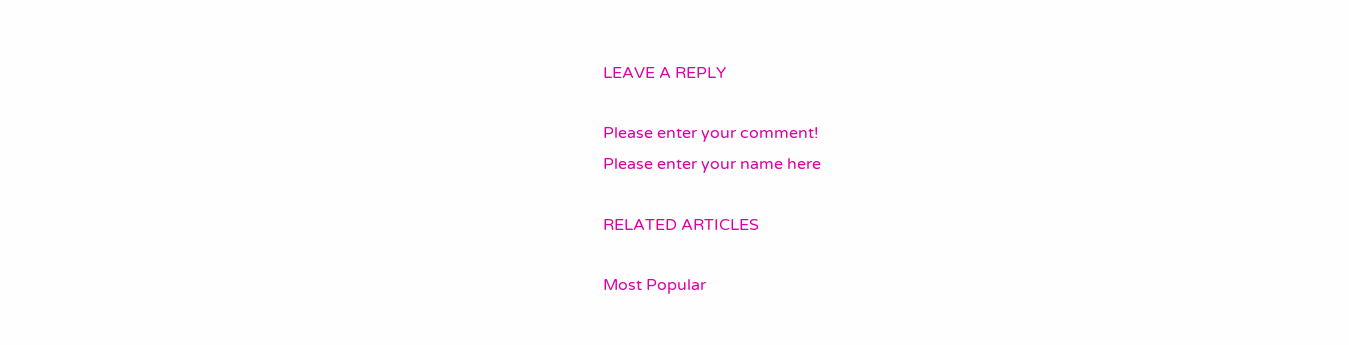LEAVE A REPLY

Please enter your comment!
Please enter your name here

RELATED ARTICLES

Most Popular